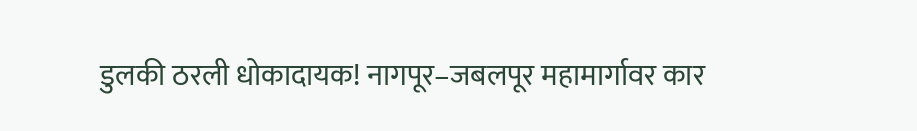डुलकी ठरली धोकादायक! नागपूर–जबलपूर महामार्गावर कार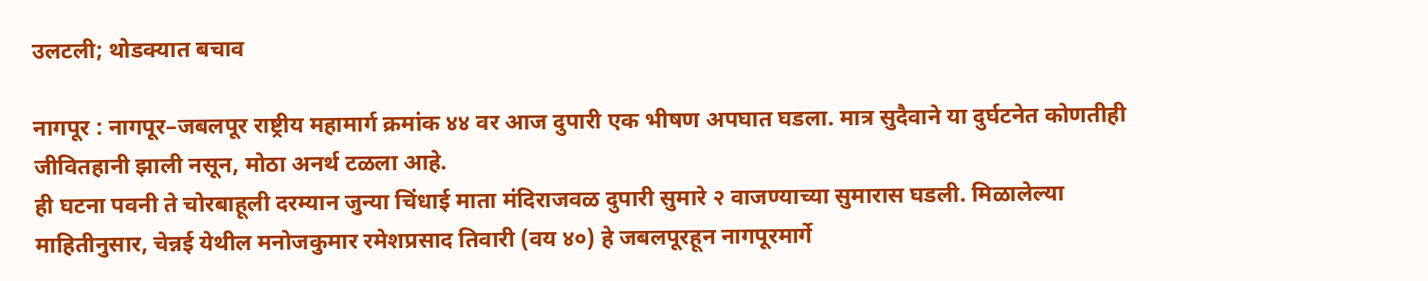उलटली; थोडक्यात बचाव

नागपूर : नागपूर–जबलपूर राष्ट्रीय महामार्ग क्रमांक ४४ वर आज दुपारी एक भीषण अपघात घडला. मात्र सुदैवाने या दुर्घटनेत कोणतीही जीवितहानी झाली नसून, मोठा अनर्थ टळला आहे.
ही घटना पवनी ते चोरबाहूली दरम्यान जुन्या चिंधाई माता मंदिराजवळ दुपारी सुमारे २ वाजण्याच्या सुमारास घडली. मिळालेल्या माहितीनुसार, चेन्नई येथील मनोजकुमार रमेशप्रसाद तिवारी (वय ४०) हे जबलपूरहून नागपूरमार्गे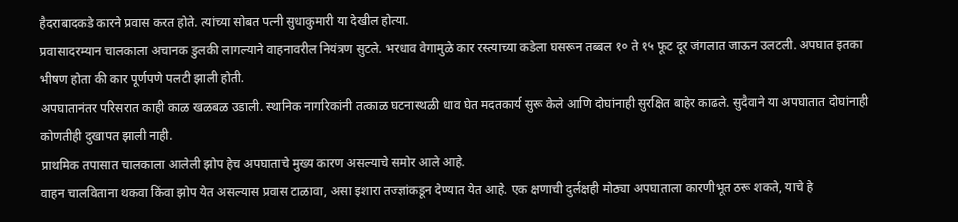हैदराबादकडे कारने प्रवास करत होते. त्यांच्या सोबत पत्नी सुधाकुमारी या देखील होत्या.
प्रवासादरम्यान चालकाला अचानक डुलकी लागल्याने वाहनावरील नियंत्रण सुटले. भरधाव वेगामुळे कार रस्त्याच्या कडेला घसरून तब्बल १० ते १५ फूट दूर जंगलात जाऊन उलटली. अपघात इतका भीषण होता की कार पूर्णपणे पलटी झाली होती.
अपघातानंतर परिसरात काही काळ खळबळ उडाली. स्थानिक नागरिकांनी तत्काळ घटनास्थळी धाव घेत मदतकार्य सुरू केले आणि दोघांनाही सुरक्षित बाहेर काढले. सुदैवाने या अपघातात दोघांनाही कोणतीही दुखापत झाली नाही.
प्राथमिक तपासात चालकाला आलेली झोप हेच अपघाताचे मुख्य कारण असल्याचे समोर आले आहे.
वाहन चालविताना थकवा किंवा झोप येत असल्यास प्रवास टाळावा, असा इशारा तज्ज्ञांकडून देण्यात येत आहे. एक क्षणाची दुर्लक्षही मोठ्या अपघाताला कारणीभूत ठरू शकते, याचे हे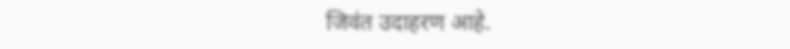जिवंत उदाहरण आहे.